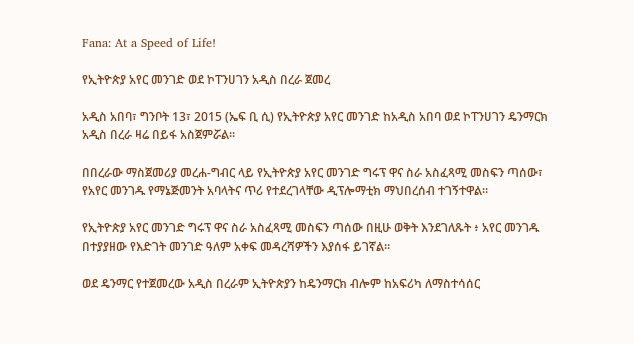Fana: At a Speed of Life!

የኢትዮጵያ አየር መንገድ ወደ ኮፐንሀገን አዲስ በረራ ጀመረ

አዲስ አበባ፣ ግንቦት 13፣ 2015 (ኤፍ ቢ ሲ) የኢትዮጵያ አየር መንገድ ከአዲስ አበባ ወደ ኮፐንሀገን ዴንማርክ አዲስ በረራ ዛሬ በይፋ አስጀምሯል።

በበረራው ማስጀመሪያ መረሐ-ግብር ላይ የኢትዮጵያ አየር መንገድ ግሩፕ ዋና ስራ አስፈጻሚ መስፍን ጣሰው፣ የአየር መንገዱ የማኔጅመንት አባላትና ጥሪ የተደረገላቸው ዲፕሎማቲክ ማህበረሰብ ተገኝተዋል።

የኢትዮጵያ አየር መንገድ ግሩፕ ዋና ስራ አስፈጻሚ መስፍን ጣሰው በዚሁ ወቅት እንደገለጹት ፥ አየር መንገዱ በተያያዘው የእድገት መንገድ ዓለም አቀፍ መዳረሻዎችን እያሰፋ ይገኛል።

ወደ ዴንማር የተጀመረው አዲስ በረራም ኢትዮጵያን ከዴንማርክ ብሎም ከአፍሪካ ለማስተሳሰር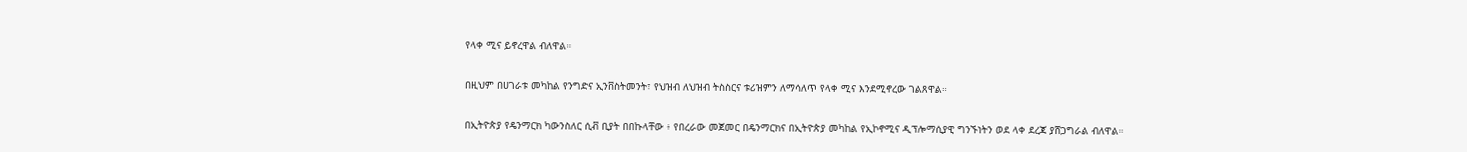የላቀ ሚና ይኖረዋል ብለዋል።

በዚህም በሀገራቱ መካከል የንግድና ኢንቨስትመንት፣ የህዝብ ለህዝብ ትስስርና ቱሪዝምን ለማሳለጥ የላቀ ሚና እንደሚኖረው ገልጸዋል።

በኢትዮጵያ የዴንማርክ ካውንስለር ሲቭ ቢያት በበኩላቸው ፥ የበረራው መጀመር በዴንማርክና በኢትዮጵያ መካከል የኢኮኖሚና ዲፕሎማሲያዊ ግንኙነትን ወደ ላቀ ደረጃ ያሸጋግራል ብለዋል።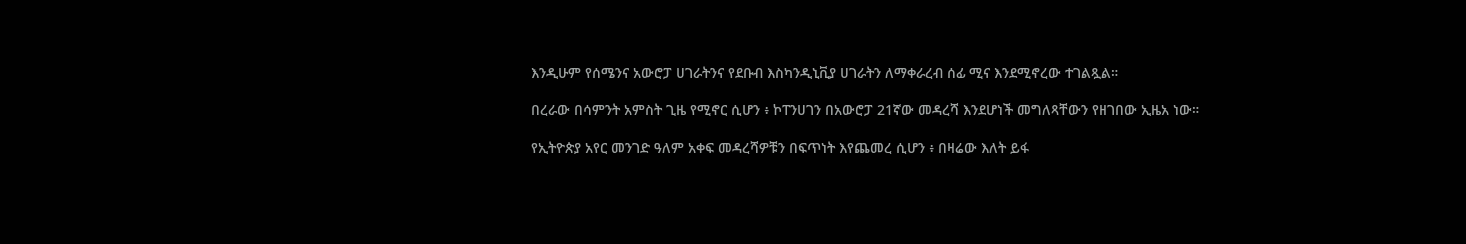እንዲሁም የሰሜንና አውሮፓ ሀገራትንና የደቡብ እስካንዲኒቪያ ሀገራትን ለማቀራረብ ሰፊ ሚና እንደሚኖረው ተገልጿል።

በረራው በሳምንት አምስት ጊዜ የሚኖር ሲሆን ፥ ኮፐንሀገን በአውሮፓ 21ኛው መዳረሻ እንደሆነች መግለጻቸውን የዘገበው ኢዜአ ነው።

የኢትዮጵያ አየር መንገድ ዓለም አቀፍ መዳረሻዎቹን በፍጥነት እየጨመረ ሲሆን ፥ በዛሬው እለት ይፋ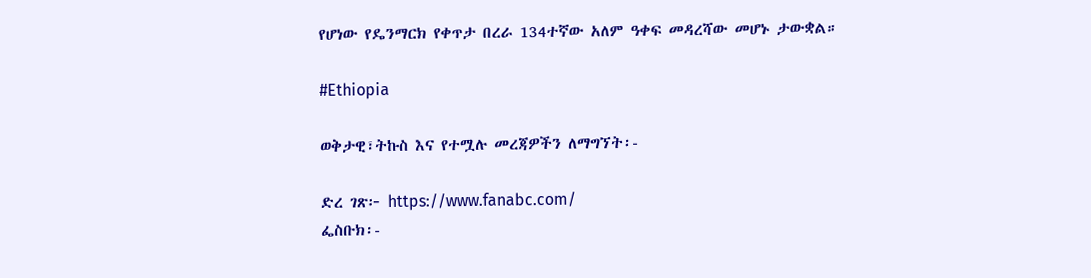የሆነው የዴንማርክ የቀጥታ በረራ 134ተኛው አለም ዓቀፍ መዳረሻው መሆኑ ታውቋል።

#Ethiopia

ወቅታዊ፣ትኩስ እና የተሟሉ መረጃዎችን ለማግኘት፡-

ድረ ገጽ፦ https://www.fanabc.com/
ፌስቡክ፡-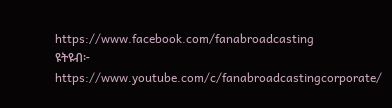https://www.facebook.com/fanabroadcasting
ዩትዩብ፦ https://www.youtube.com/c/fanabroadcastingcorporate/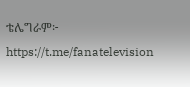ቴሌግራም፦ https://t.me/fanatelevision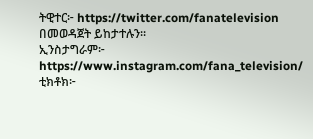ትዊተር፦ https://twitter.com/fanatelevision በመወዳጀት ይከታተሉን፡፡
ኢንስታግራም፦ https://www.instagram.com/fana_television/
ቲክቶክ፦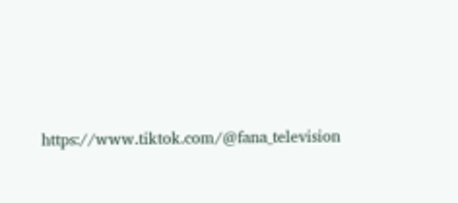https://www.tiktok.com/@fana_television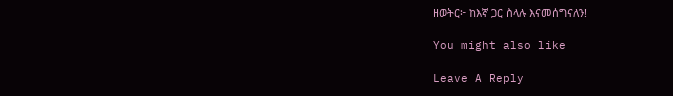ዘወትር፦ ከእኛ ጋር ስላሉ እናመሰግናለን!

You might also like

Leave A Reply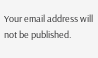Your email address will not be published.